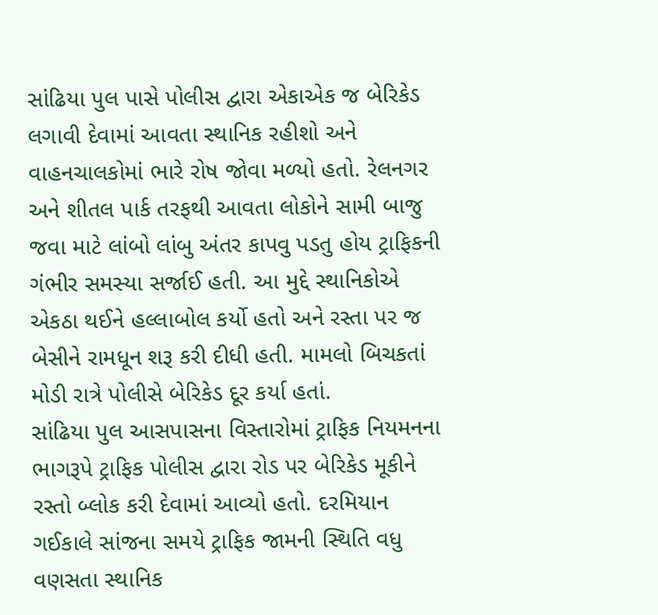સાંઢિયા પુલ પાસે પોલીસ દ્વારા એકાએક જ બેરિકેડ લગાવી દેવામાં આવતા સ્થાનિક રહીશો અને વાહનચાલકોમાં ભારે રોષ જોવા મળ્યો હતો. રેલનગર અને શીતલ પાર્ક તરફથી આવતા લોકોને સામી બાજુ જવા માટે લાંબો લાંબુ અંતર કાપવુ પડતુ હોય ટ્રાફિકની ગંભીર સમસ્યા સર્જાઈ હતી. આ મુદ્દે સ્થાનિકોએ એકઠા થઈને હલ્લાબોલ કર્યો હતો અને રસ્તા પર જ બેસીને રામધૂન શરૂ કરી દીધી હતી. મામલો બિચકતાં મોડી રાત્રે પોલીસે બેરિકેડ દૂર કર્યા હતાં.
સાંઢિયા પુલ આસપાસના વિસ્તારોમાં ટ્રાફિક નિયમનના ભાગરૂપે ટ્રાફિક પોલીસ દ્વારા રોડ પર બેરિકેડ મૂકીને રસ્તો બ્લોક કરી દેવામાં આવ્યો હતો. દરમિયાન
ગઈકાલે સાંજના સમયે ટ્રાફિક જામની સ્થિતિ વધુ વણસતા સ્થાનિક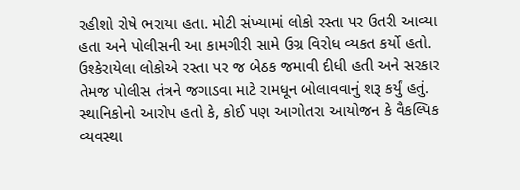રહીશો રોષે ભરાયા હતા. મોટી સંખ્યામાં લોકો રસ્તા પર ઉતરી આવ્યા હતા અને પોલીસની આ કામગીરી સામે ઉગ્ર વિરોધ વ્યકત કર્યો હતો. ઉશ્કેરાયેલા લોકોએ રસ્તા પર જ બેઠક જમાવી દીધી હતી અને સરકાર તેમજ પોલીસ તંત્રને જગાડવા માટે રામધૂન બોલાવવાનું શરૂ કર્યું હતું. સ્થાનિકોનો આરોપ હતો કે, કોઈ પણ આગોતરા આયોજન કે વૈકલ્પિક વ્યવસ્થા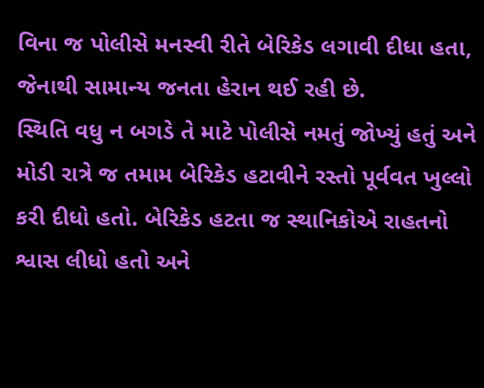વિના જ પોલીસે મનસ્વી રીતે બેરિકેડ લગાવી દીધા હતા, જેનાથી સામાન્ય જનતા હેરાન થઈ રહી છે.
સ્થિતિ વધુ ન બગડે તે માટે પોલીસે નમતું જોખ્યું હતું અને મોડી રાત્રે જ તમામ બેરિકેડ હટાવીને રસ્તો પૂર્વવત ખુલ્લો કરી દીધો હતો. બેરિકેડ હટતા જ સ્થાનિકોએ રાહતનો શ્વાસ લીધો હતો અને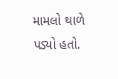મામલો થાળે પડ્યો હતો.